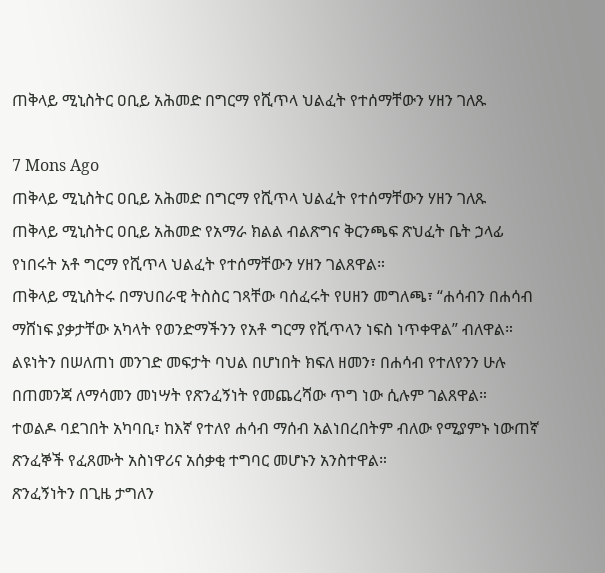ጠቅላይ ሚኒስትር ዐቢይ አሕመድ በግርማ የሺጥላ ህልፈት የተሰማቸውን ሃዘን ገለጹ

7 Mons Ago
ጠቅላይ ሚኒስትር ዐቢይ አሕመድ በግርማ የሺጥላ ህልፈት የተሰማቸውን ሃዘን ገለጹ
ጠቅላይ ሚኒስትር ዐቢይ አሕመድ የአማራ ክልል ብልጽግና ቅርንጫፍ ጽህፈት ቤት ኃላፊ የነበሩት አቶ ግርማ የሺጥላ ህልፈት የተሰማቸውን ሃዘን ገልጸዋል።
ጠቅላይ ሚኒስትሩ በማህበራዊ ትስስር ገጻቸው ባሰፈሩት የሀዘን መግለጫ፣ “ሐሳብን በሐሳብ ማሸነፍ ያቃታቸው አካላት የወንድማችንን የአቶ ግርማ የሺጥላን ነፍስ ነጥቀዋል” ብለዋል።
ልዩነትን በሠለጠነ መንገድ መፍታት ባህል በሆነበት ክፍለ ዘመን፣ በሐሳብ የተለየንን ሁሉ በጠመንጃ ለማሳመን መነሣት የጽንፈኝነት የመጨረሻው ጥግ ነው ሲሉም ገልጸዋል።
ተወልዶ ባደገበት አካባቢ፣ ከእኛ የተለየ ሐሳብ ማሰብ አልነበረበትም ብለው የሚያምኑ ነውጠኛ ጽንፈኞች የፈጸሙት አስነዋሪና አሰቃቂ ተግባር መሆኑን አንስተዋል።
ጽንፈኝነትን በጊዜ ታግለን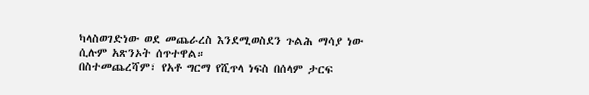ካላስወገድነው ወደ መጨራረስ እንደሚወስደን ጉልሕ ማሳያ ነው ሲሉም አጽንኦት ሰጥተዋል።
በስተመጨረሻም፣ የአቶ ግርማ የሺጥላ ነፍስ በሰላም ታርፍ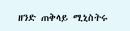ዘንድ ጠቅላይ ሚኒስትሩ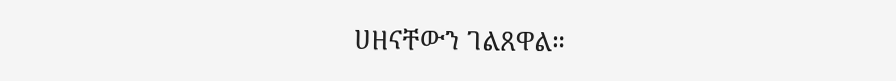ሀዘናቸውን ገልጸዋል።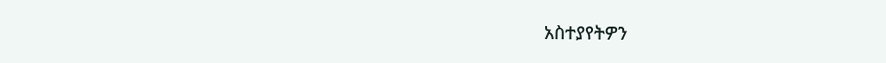አስተያየትዎን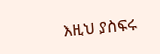እዚህ ያስፍሩ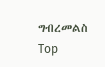ግብረመልስ
Top